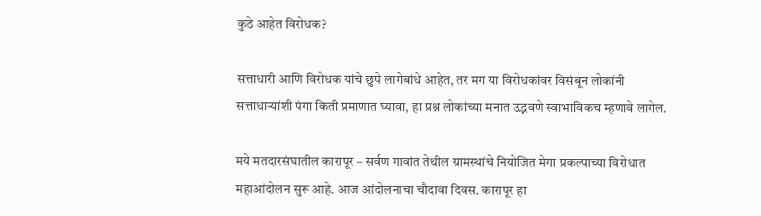कुठे आहेत विरोधक?

सत्ताधारी आणि विरोधक यांचे छुपे लागेबांधे आहेत, तर मग या विरोधकांवर विसंबून लोकांनी सत्ताधाऱ्यांशी पंगा किती प्रमाणात घ्यावा, हा प्रश्न लोकांच्या मनात उद्भवणे स्वाभाविकच म्हणावे लागेल.

मये मतदारसंघातील कारापूर – सर्वण गावांत तेथील ग्रामस्थांचे नियोजित मेगा प्रकल्पाच्या विरोधात महाआंदोलन सुरू आहे. आज आंदोलनाचा चौदावा दिवस. कारापूर हा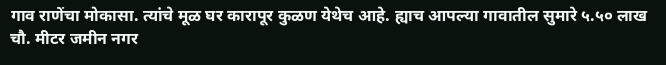गाव राणेंचा मोकासा. त्यांचे मूळ घर कारापूर कुळण येथेच आहे. ह्याच आपल्या गावातील सुमारे ५.५० लाख चौ. मीटर जमीन नगर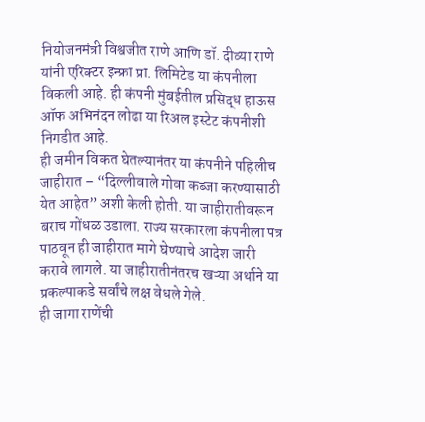नियोजनमंत्री विश्वजीत राणे आणि डॉ. दीव्या राणे यांनी एरिक्टर इन्फ्रा प्रा. लिमिटेड या कंपनीला विकली आहे. ही कंपनी मुंबईतील प्रसिद्ध हाऊस ऑफ अभिनंदन लोढा या रिअल इस्टेट कंपनीशी निगडीत आहे.
ही जमीन विकत घेतल्यानंतर या कंपनीने पहिलीच जाहीरात – “दिल्लीवाले गोवा कब्जा करण्यासाठी येत आहेत” अशी केली होती. या जाहीरातीवरून बराच गोंधळ उडाला. राज्य सरकारला कंपनीला पत्र पाठवून ही जाहीरात मागे घेण्याचे आदेश जारी करावे लागले. या जाहीरातीनंतरच खऱ्या अर्थाने या प्रकल्पाकडे सर्वांचे लक्ष वेधले गेले.
ही जागा राणेंची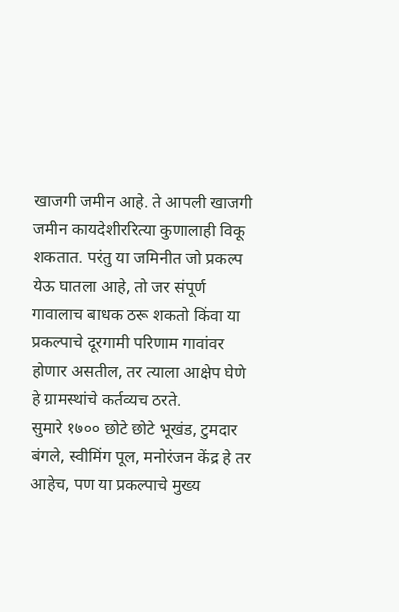खाजगी जमीन आहे. ते आपली खाजगी जमीन कायदेशीररित्या कुणालाही विकू शकतात. परंतु या जमिनीत जो प्रकल्प येऊ घातला आहे, तो जर संपूर्ण गावालाच बाधक ठरू शकतो किंवा या प्रकल्पाचे दूरगामी परिणाम गावांवर होणार असतील, तर त्याला आक्षेप घेणे हे ग्रामस्थांचे कर्तव्यच ठरते.
सुमारे १७०० छोटे छोटे भूखंड, टुमदार बंगले, स्वीमिंग पूल, मनोरंजन केंद्र हे तर आहेच, पण या प्रकल्पाचे मुख्य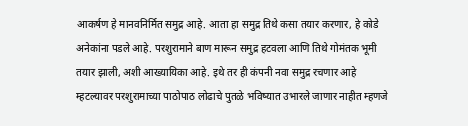आकर्षण हे मानवनिर्मित समुद्र आहे. आता हा समुद्र तिथे कसा तयार करणार, हे कोडे अनेकांना पडले आहे. परशुरामाने बाण मारून समुद्र हटवला आणि तिथे गोमंतक भूमी तयार झाली, अशी आख्यायिका आहे. इथे तर ही कंपनी नवा समुद्र रचणार आहे म्हटल्यावर परशुरामाच्या पाठोपाठ लोढाचे पुतळे भविष्यात उभारले जाणार नाहीत म्हणजे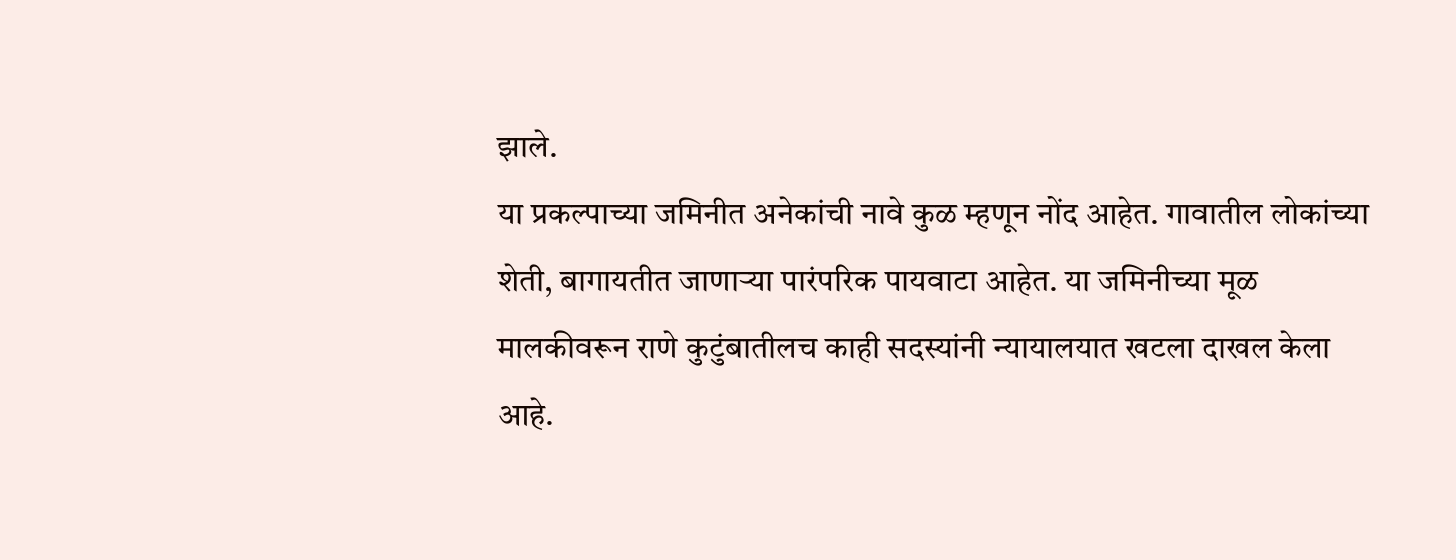झाले.
या प्रकल्पाच्या जमिनीत अनेकांची नावे कुळ म्हणून नोंद आहेत. गावातील लोकांच्या शेती, बागायतीत जाणाऱ्या पारंपरिक पायवाटा आहेत. या जमिनीच्या मूळ मालकीवरून राणे कुटुंबातीलच काही सदस्यांनी न्यायालयात खटला दाखल केला आहे.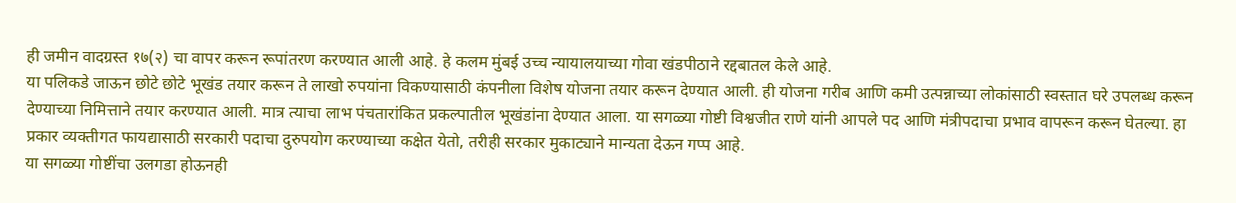ही जमीन वादग्रस्त १७(२) चा वापर करून रूपांतरण करण्यात आली आहे. हे कलम मुंबई उच्च न्यायालयाच्या गोवा खंडपीठाने रद्दबातल केले आहे.
या पलिकडे जाऊन छोटे छोटे भूखंड तयार करून ते लाखो रुपयांना विकण्यासाठी कंपनीला विशेष योजना तयार करून देण्यात आली. ही योजना गरीब आणि कमी उत्पन्नाच्या लोकांसाठी स्वस्तात घरे उपलब्ध करून देण्याच्या निमित्ताने तयार करण्यात आली. मात्र त्याचा लाभ पंचतारांकित प्रकल्पातील भूखंडांना देण्यात आला. या सगळ्या गोष्टी विश्वजीत राणे यांनी आपले पद आणि मंत्रीपदाचा प्रभाव वापरून करून घेतल्या. हा प्रकार व्यक्तीगत फायद्यासाठी सरकारी पदाचा दुरुपयोग करण्याच्या कक्षेत येतो, तरीही सरकार मुकाट्याने मान्यता देऊन गप्प आहे.
या सगळ्या गोष्टींचा उलगडा होऊनही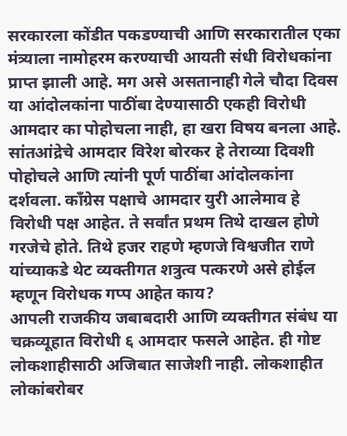सरकारला कोंडीत पकडण्याची आणि सरकारातील एका मंत्र्याला नामोहरम करण्याची आयती संधी विरोधकांना प्राप्त झाली आहे. मग असे असतानाही गेले चौदा दिवस या आंदोलकांना पाठींबा देण्यासाठी एकही विरोधी आमदार का पोहोचला नाही, हा खरा विषय बनला आहे.
सांतआंद्रेचे आमदार विरेश बोरकर हे तेराव्या दिवशी पोहोचले आणि त्यांनी पूर्ण पाठींबा आंदोलकांना दर्शवला. काँग्रेस पक्षाचे आमदार युरी आलेमाव हे विरोधी पक्ष आहेत. ते सर्वांत प्रथम तिथे दाखल होणे गरजेचे होते. तिथे हजर राहणे म्हणजे विश्वजीत राणे यांच्याकडे थेट व्यक्तीगत शत्रुत्व पत्करणे असे होईल म्हणून विरोधक गप्प आहेत काय?
आपली राजकीय जबाबदारी आणि व्यक्तीगत संबंध या चक्रव्यूहात विरोधी ६ आमदार फसले आहेत. ही गोष्ट लोकशाहीसाठी अजिबात साजेशी नाही. लोकशाहीत लोकांबरोबर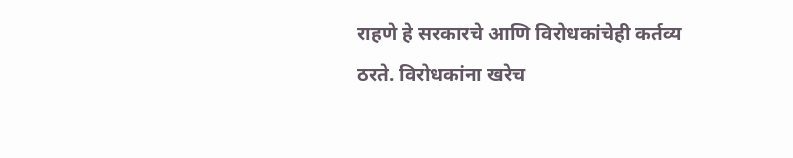राहणे हे सरकारचे आणि विरोधकांचेही कर्तव्य ठरते. विरोधकांना खरेच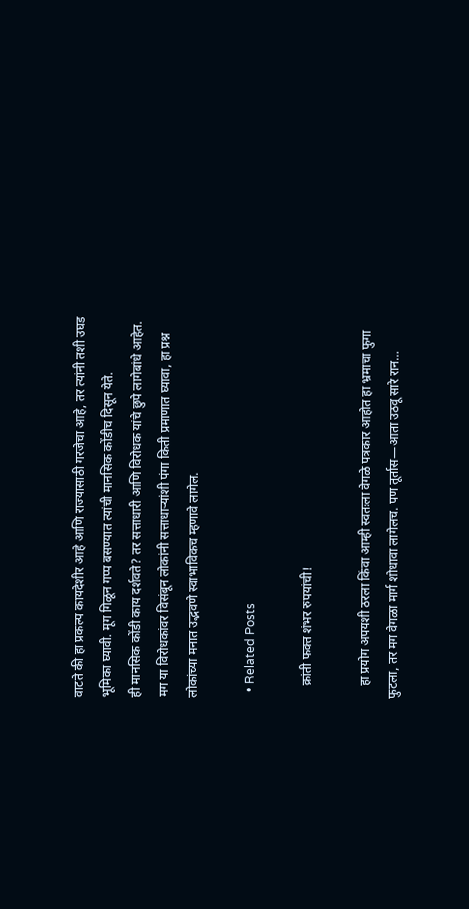वाटते की हा प्रकल्प कायदेशीर आहे आणि राज्यासाठी गरजेचा आहे, तर त्यांनी तशी उघड भूमिका घ्यावी. मूग गिळून गप्प बसण्यात त्यांची मानसिक कोंडीच दिसून येते.
ही मानसिक कोंडी काय दर्शवते? तर सत्ताधारी आणि विरोधक यांचे छुपे लागेबांधे आहेत. मग या विरोधकांवर विसंबून लोकांनी सत्ताधाऱ्यांशी पंगा किती प्रमाणात घ्यावा, हा प्रश्न लोकांच्या मनात उद्भवणे स्वाभाविकच म्हणावे लागेल.

  • Related Posts

    क्रांती फक्त शंभर रुपयांची!

    हा प्रयोग अपयशी ठरला किंवा आम्ही स्वतःला वेगळे पत्रकार आहोत हा भ्रमाचा फुगा फुटला, तर मग वेगळा मार्ग शोधावा लागेलच. पण तूर्तास—आता उठवू सारे रान…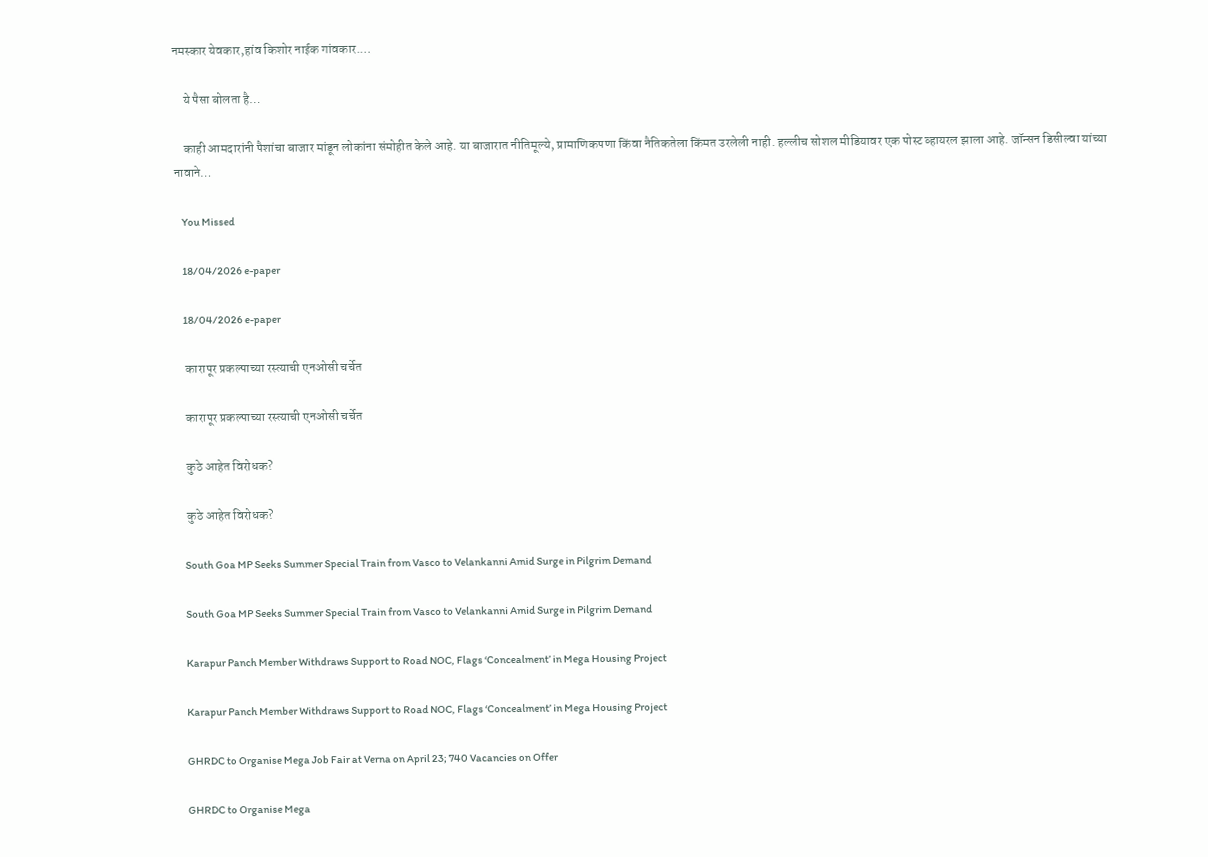नमस्कार येवकार,हांव किशोर नाईक गांवकार.…

    ये पैसा बोलता है…

    काही आमदारांनी पैशांचा बाजार मांडून लोकांना संमोहीत केले आहे. या बाजारात नीतिमूल्ये, प्रामाणिकपणा किंवा नैतिकतेला किंमत उरलेली नाही. हल्लीच सोशल मीडियावर एक पोस्ट व्हायरल झाला आहे. जॉन्सन डिसील्वा यांच्या नावाने…

    You Missed

    18/04/2026 e-paper

    18/04/2026 e-paper

    कारापूर प्रकल्पाच्या रस्त्याची एनओसी चर्चेत

    कारापूर प्रकल्पाच्या रस्त्याची एनओसी चर्चेत

    कुठे आहेत विरोधक?

    कुठे आहेत विरोधक?

    South Goa MP Seeks Summer Special Train from Vasco to Velankanni Amid Surge in Pilgrim Demand

    South Goa MP Seeks Summer Special Train from Vasco to Velankanni Amid Surge in Pilgrim Demand

    Karapur Panch Member Withdraws Support to Road NOC, Flags ‘Concealment’ in Mega Housing Project

    Karapur Panch Member Withdraws Support to Road NOC, Flags ‘Concealment’ in Mega Housing Project

    GHRDC to Organise Mega Job Fair at Verna on April 23; 740 Vacancies on Offer

    GHRDC to Organise Mega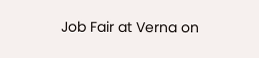Job Fair at Verna on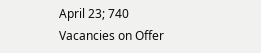April 23; 740 Vacancies on Offer